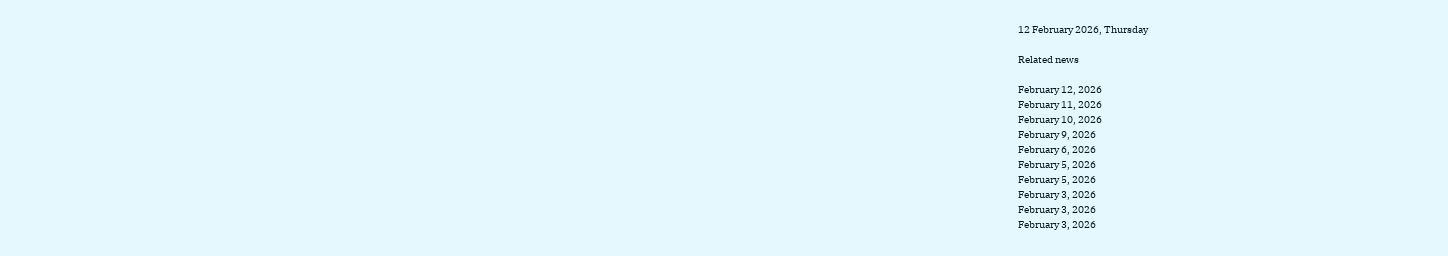12 February 2026, Thursday

Related news

February 12, 2026
February 11, 2026
February 10, 2026
February 9, 2026
February 6, 2026
February 5, 2026
February 5, 2026
February 3, 2026
February 3, 2026
February 3, 2026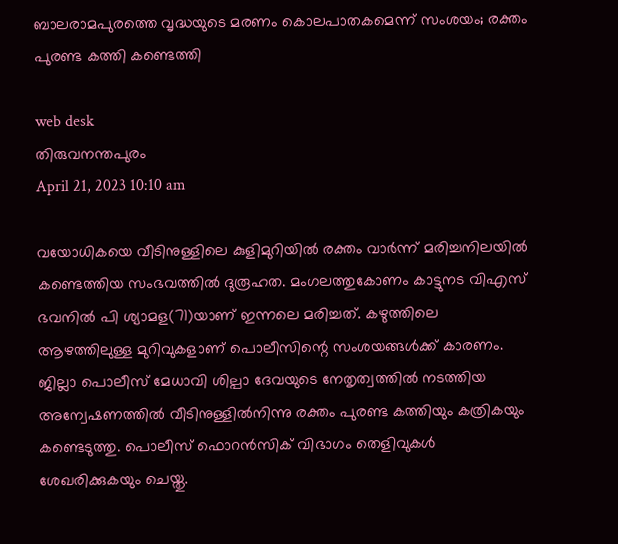ബാലരാമപുരത്തെ വൃദ്ധയുടെ മരണം കൊലപാതകമെന്ന് സംശയം; രക്തം പുരണ്ട കത്തി കണ്ടെത്തി

web desk
തിരുവനന്തപുരം
April 21, 2023 10:10 am

വയോധികയെ വീടിനുള്ളിലെ കുളിമുറിയിൽ രക്തം വാർന്ന് മരിച്ചനിലയിൽ കണ്ടെത്തിയ സംഭവത്തില്‍ ദുരൂഹത. മംഗലത്തുകോണം കാട്ടുനട വിഎസ് ഭവനിൽ പി ശ്യാമള(71)യാണ് ഇന്നലെ മരിച്ചത്. കഴുത്തിലെ ആഴത്തിലുള്ള മുറിവുകളാണ് പൊലീസിന്റെ സംശയങ്ങള്‍ക്ക് കാരണം. ജില്ലാ പൊലീസ് മേധാവി ശില്പാ ദേവയുടെ നേതൃത്വത്തിൽ നടത്തിയ അന്വേഷണത്തിൽ വീടിനുള്ളിൽനിന്നു രക്തം പുരണ്ട കത്തിയും കത്രികയും കണ്ടെടുത്തു. പൊലീസ് ഫൊറൻസിക് വിഭാഗം തെളിവുകൾ ശേഖരിക്കുകയും ചെയ്തു.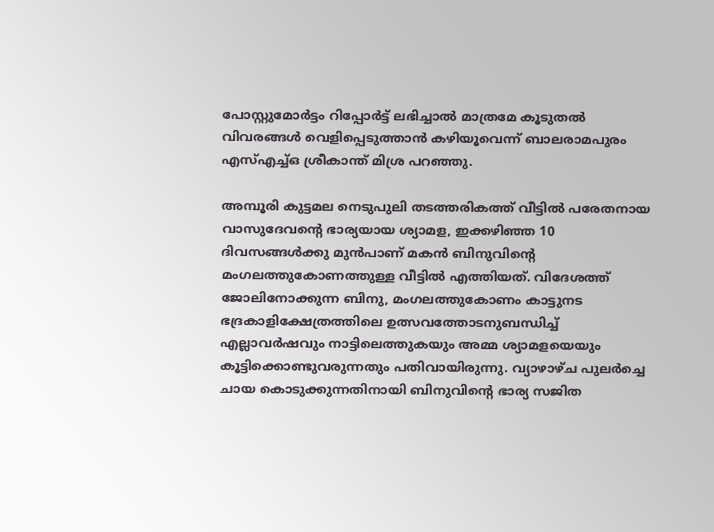പോസ്റ്റുമോര്‍ട്ടം റിപ്പോർട്ട് ലഭിച്ചാൽ മാത്രമേ കൂടുതൽ വിവരങ്ങൾ വെളിപ്പെടുത്താൻ കഴിയൂവെന്ന് ബാലരാമപുരം എസ്എച്ച്ഒ ശ്രീകാന്ത് മിശ്ര പറഞ്ഞു.

അമ്പൂരി കുട്ടമല നെടുപുലി തടത്തരികത്ത് വീട്ടിൽ പരേതനായ വാസുദേവന്റെ ഭാര്യയായ ശ്യാമള, ഇക്കഴിഞ്ഞ 10 ദിവസങ്ങൾക്കു മുൻപാണ് മകൻ ബിനുവിന്റെ മംഗലത്തുകോണത്തുള്ള വീട്ടില്‍ എത്തിയത്. വിദേശത്ത് ജോലിനോക്കുന്ന ബിനു, മംഗലത്തുകോണം കാട്ടുനട ഭദ്രകാളിക്ഷേത്രത്തിലെ ഉത്സവത്തോടനുബന്ധിച്ച് എല്ലാവർഷവും നാട്ടിലെത്തുകയും അമ്മ ശ്യാമളയെയും കൂട്ടിക്കൊണ്ടുവരുന്നതും പതിവായിരുന്നു. വ്യാഴാഴ്ച പുലർച്ചെ ചായ കൊടുക്കുന്നതിനായി ബിനുവിന്റെ ഭാര്യ സജിത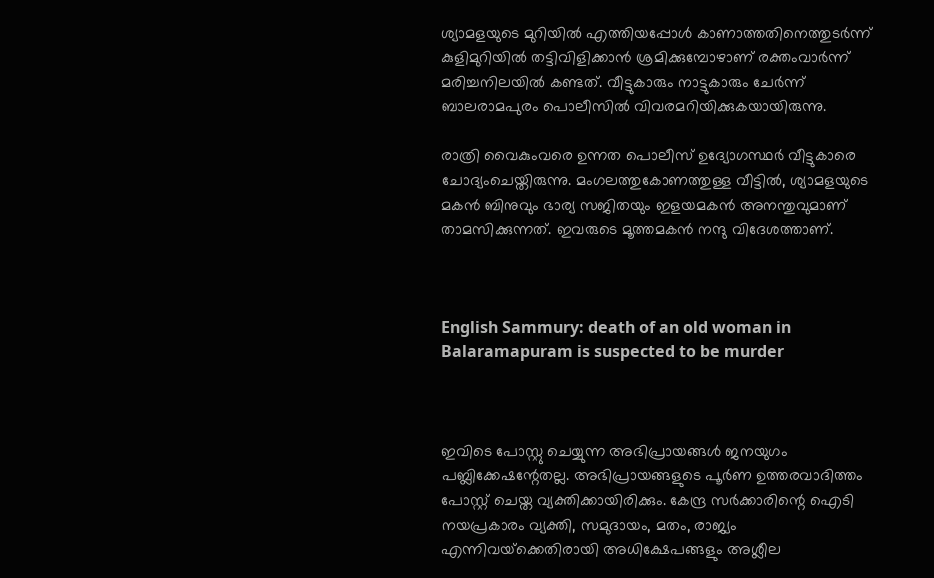ശ്യാമളയുടെ മുറിയിൽ എത്തിയപ്പോൾ കാണാത്തതിനെത്തുടർന്ന് കുളിമുറിയിൽ തട്ടിവിളിക്കാൻ ശ്രമിക്കുമ്പോഴാണ് രക്തംവാർന്ന് മരിച്ചനിലയിൽ കണ്ടത്. വീട്ടുകാരും നാട്ടുകാരും ചേർന്ന് ബാലരാമപുരം പൊലീസിൽ വിവരമറിയിക്കുകയായിരുന്നു.

രാത്രി വൈകുംവരെ ഉന്നത പൊലീസ് ഉദ്യോഗസ്ഥർ വീട്ടുകാരെ ചോദ്യംചെയ്തിരുന്നു. മംഗലത്തുകോണത്തുള്ള വീട്ടിൽ, ശ്യാമളയുടെ മകൻ ബിനുവും ഭാര്യ സജിതയും ഇളയമകൻ അനന്തുവുമാണ് താമസിക്കുന്നത്. ഇവരുടെ മൂത്തമകൻ നന്ദു വിദേശത്താണ്.



English Sammury: death of an old woman in Balaramapuram is suspected to be murder



ഇവിടെ പോസ്റ്റു ചെയ്യുന്ന അഭിപ്രായങ്ങള്‍ ജനയുഗം പബ്ലിക്കേഷന്റേതല്ല. അഭിപ്രായങ്ങളുടെ പൂര്‍ണ ഉത്തരവാദിത്തം പോസ്റ്റ് ചെയ്ത വ്യക്തിക്കായിരിക്കും. കേന്ദ്ര സര്‍ക്കാരിന്റെ ഐടി നയപ്രകാരം വ്യക്തി, സമുദായം, മതം, രാജ്യം എന്നിവയ്‌ക്കെതിരായി അധിക്ഷേപങ്ങളും അശ്ലീല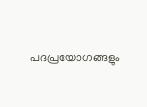പദപ്രയോഗങ്ങളും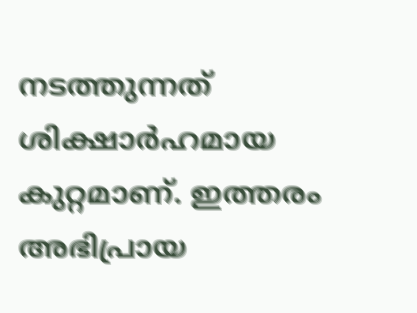നടത്തുന്നത് ശിക്ഷാര്‍ഹമായ കുറ്റമാണ്. ഇത്തരം അഭിപ്രായ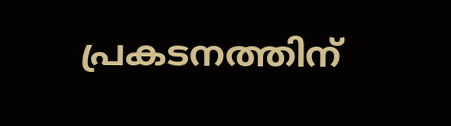പ്രകടനത്തിന്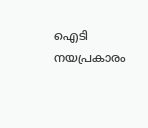ഐടി നയപ്രകാരം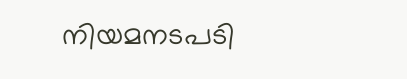നിയമനടപടി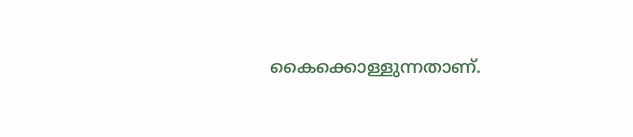കൈക്കൊള്ളുന്നതാണ്.